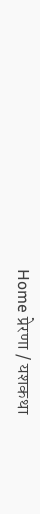Home प्रेरणा / यशकथा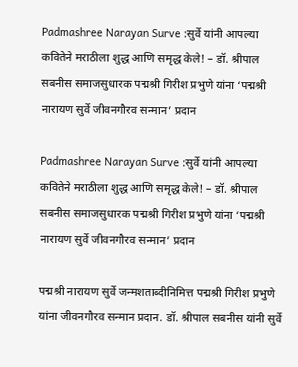Padmashree Narayan Surve :सुर्वे यांनी आपल्या कवितेने मराठीला शुद्ध आणि समृद्ध केले! – डॉ. श्रीपाल सबनीस समाजसुधारक पद्मश्री गिरीश प्रभुणे यांना ‘पद्मश्री नारायण सुर्वे जीवनगौरव सन्मान’ प्रदान

Padmashree Narayan Surve :सुर्वे यांनी आपल्या कवितेने मराठीला शुद्ध आणि समृद्ध केले! – डॉ. श्रीपाल सबनीस समाजसुधारक पद्मश्री गिरीश प्रभुणे यांना ‘पद्मश्री नारायण सुर्वे जीवनगौरव सन्मान’ प्रदान

पद्मश्री नारायण सुर्वे जन्मशताब्दीनिमित्त पद्मश्री गिरीश प्रभुणे यांना जीवनगौरव सन्मान प्रदान. डॉ. श्रीपाल सबनीस यांनी सुर्वे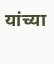यांच्या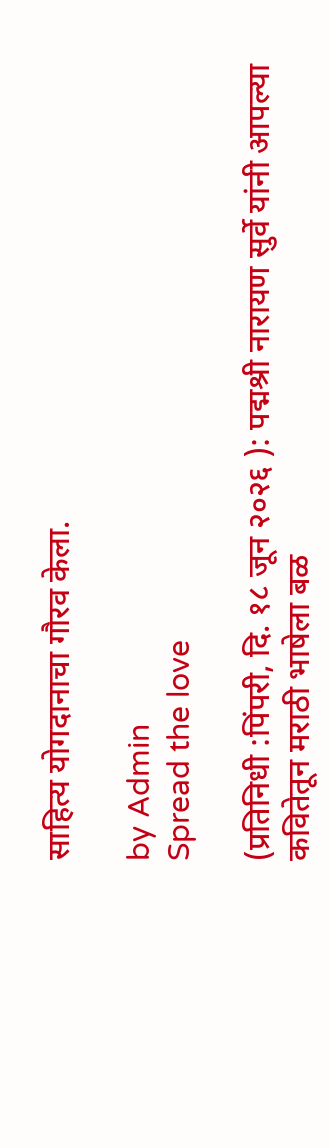साहित्य योगदानाचा गौरव केला.

by Admin
Spread the love

(प्रतिनिधी :पिंपरी, दि. १८ जून २०२६ ): पद्मश्री नारायण सुर्वे यांनी आपल्या कवितेतून मराठी भाषेला बळ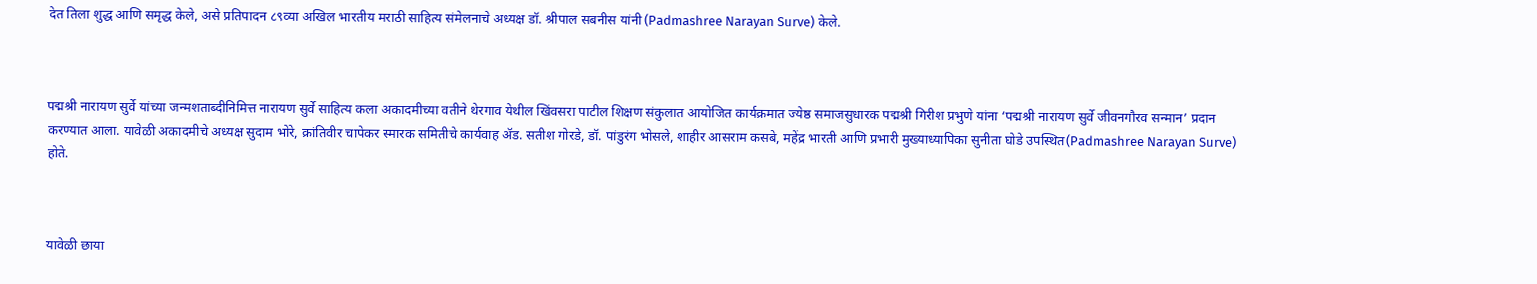देत तिला शुद्ध आणि समृद्ध केले, असे प्रतिपादन ८९व्या अखिल भारतीय मराठी साहित्य संमेलनाचे अध्यक्ष डॉ. श्रीपाल सबनीस यांनी (Padmashree Narayan Surve) केले.



पद्मश्री नारायण सुर्वे यांच्या जन्मशताब्दीनिमित्त नारायण सुर्वे साहित्य कला अकादमीच्या वतीने थेरगाव येथील खिंवसरा पाटील शिक्षण संकुलात आयोजित कार्यक्रमात ज्येष्ठ समाजसुधारक पद्मश्री गिरीश प्रभुणे यांना ‘पद्मश्री नारायण सुर्वे जीवनगौरव सन्मान’ प्रदान करण्यात आला. यावेळी अकादमीचे अध्यक्ष सुदाम भोरे, क्रांतिवीर चापेकर स्मारक समितीचे कार्यवाह ॲड. सतीश गोरडे, डॉ. पांडुरंग भोसले, शाहीर आसराम कसबे, महेंद्र भारती आणि प्रभारी मुख्याध्यापिका सुनीता घोडे उपस्थित(Padmashree Narayan Surve) होते.



यावेळी छाया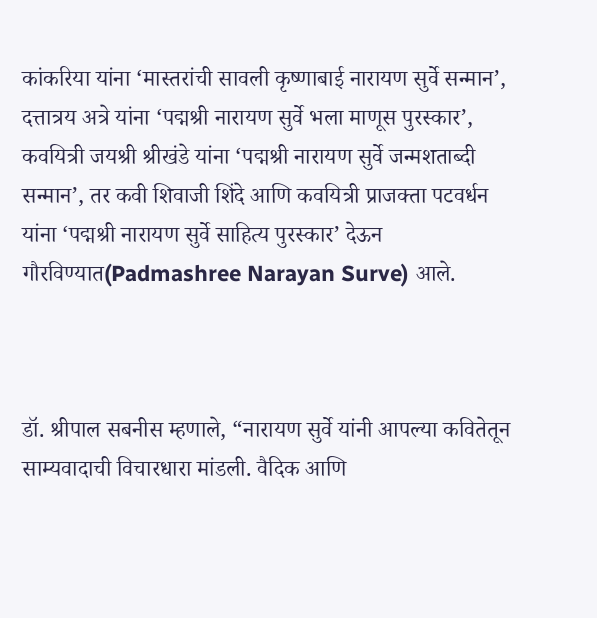कांकरिया यांना ‘मास्तरांची सावली कृष्णाबाई नारायण सुर्वे सन्मान’, दत्तात्रय अत्रे यांना ‘पद्मश्री नारायण सुर्वे भला माणूस पुरस्कार’, कवयित्री जयश्री श्रीखंडे यांना ‘पद्मश्री नारायण सुर्वे जन्मशताब्दी सन्मान’, तर कवी शिवाजी शिंदे आणि कवयित्री प्राजक्ता पटवर्धन यांना ‘पद्मश्री नारायण सुर्वे साहित्य पुरस्कार’ देऊन गौरविण्यात(Padmashree Narayan Surve) आले.



डॉ. श्रीपाल सबनीस म्हणाले, “नारायण सुर्वे यांनी आपल्या कवितेतून साम्यवादाची विचारधारा मांडली. वैदिक आणि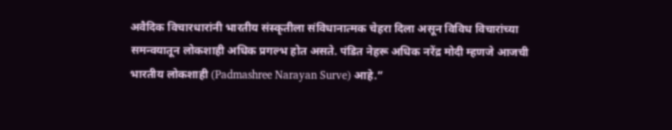अवैदिक विचारधारांनी भारतीय संस्कृतीला संविधानात्मक चेहरा दिला असून विविध विचारांच्या समन्वयातून लोकशाही अधिक प्रगल्भ होत असते. पंडित नेहरू अधिक नरेंद्र मोदी म्हणजे आजची भारतीय लोकशाही (Padmashree Narayan Surve) आहे.”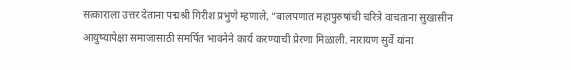सत्काराला उत्तर देताना पद्मश्री गिरीश प्रभुणे म्हणाले, “बालपणात महापुरुषांची चरित्रे वाचताना सुखासीन आयुष्यापेक्षा समाजासाठी समर्पित भावनेने कार्य करण्याची प्रेरणा मिळाली. नारायण सुर्वे यांना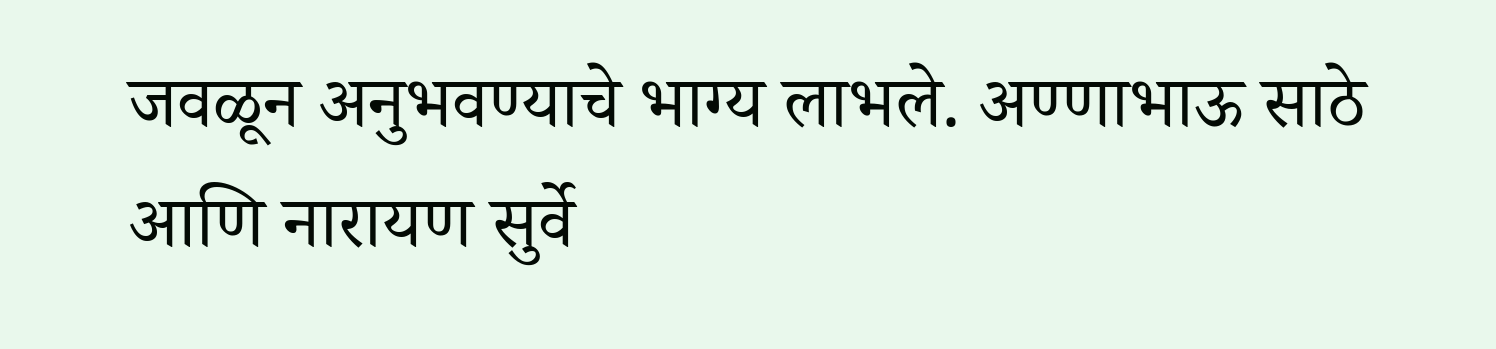जवळून अनुभवण्याचे भाग्य लाभले. अण्णाभाऊ साठे आणि नारायण सुर्वे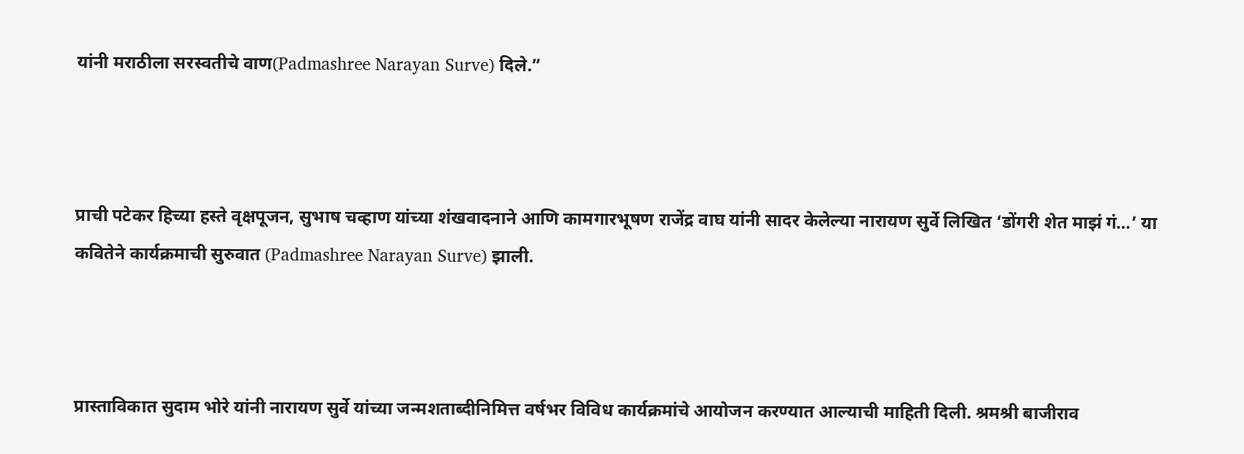यांनी मराठीला सरस्वतीचे वाण(Padmashree Narayan Surve) दिले.”



प्राची पटेकर हिच्या हस्ते वृक्षपूजन, सुभाष चव्हाण यांच्या शंखवादनाने आणि कामगारभूषण राजेंद्र वाघ यांनी सादर केलेल्या नारायण सुर्वे लिखित ‘डोंगरी शेत माझं गं…’ या कवितेने कार्यक्रमाची सुरुवात (Padmashree Narayan Surve) झाली.



प्रास्ताविकात सुदाम भोरे यांनी नारायण सुर्वे यांच्या जन्मशताब्दीनिमित्त वर्षभर विविध कार्यक्रमांचे आयोजन करण्यात आल्याची माहिती दिली. श्रमश्री बाजीराव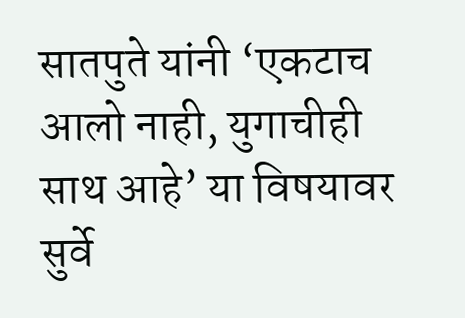सातपुते यांनी ‘एकटाच आलो नाही, युगाचीही साथ आहे’ या विषयावर सुर्वे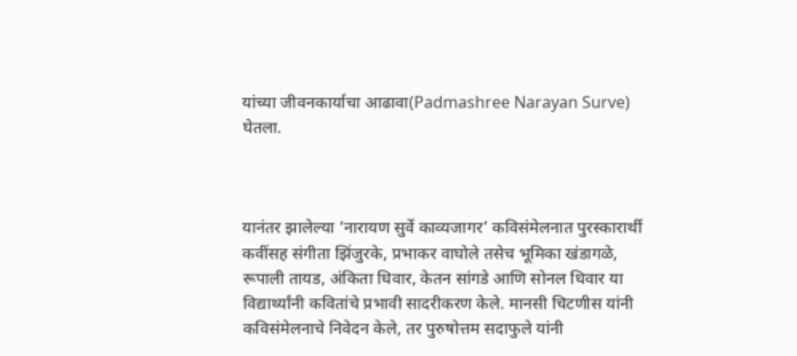यांच्या जीवनकार्याचा आढावा(Padmashree Narayan Surve) घेतला.



यानंतर झालेल्या ‘नारायण सुर्वे काव्यजागर’ कविसंमेलनात पुरस्कारार्थी कवींसह संगीता झिंजुरके, प्रभाकर वाघोले तसेच भूमिका खंडागळे, रूपाली तायड, अंकिता धिवार, केतन सांगडे आणि सोनल धिवार या विद्यार्थ्यांनी कवितांचे प्रभावी सादरीकरण केले. मानसी चिटणीस यांनी कविसंमेलनाचे निवेदन केले, तर पुरुषोत्तम सदाफुले यांनी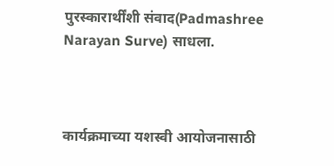पुरस्कारार्थींशी संवाद(Padmashree Narayan Surve) साधला.



कार्यक्रमाच्या यशस्वी आयोजनासाठी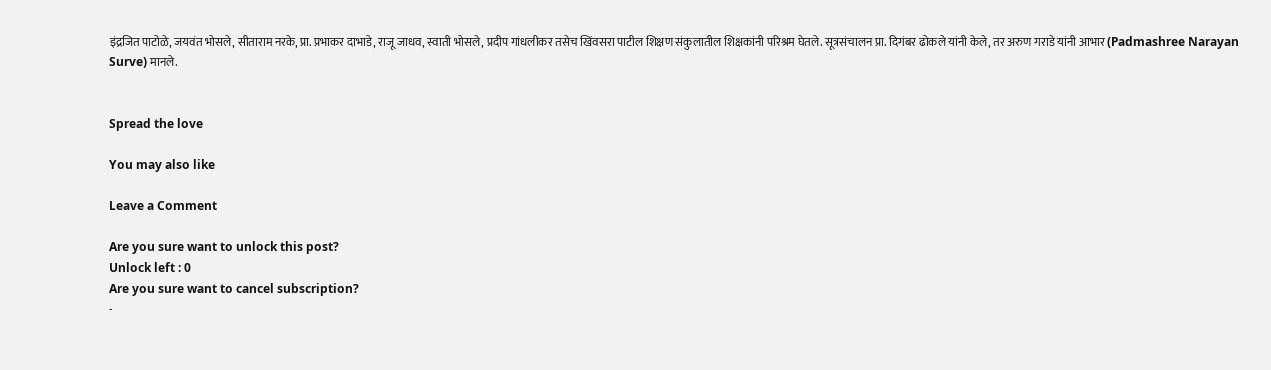इंद्रजित पाटोळे, जयवंत भोसले, सीताराम नरके, प्रा. प्रभाकर दाभाडे, राजू जाधव, स्वाती भोसले, प्रदीप गांधलीकर तसेच खिंवसरा पाटील शिक्षण संकुलातील शिक्षकांनी परिश्रम घेतले. सूत्रसंचालन प्रा. दिगंबर ढोकले यांनी केले, तर अरुण गराडे यांनी आभार (Padmashree Narayan Surve) मानले.


Spread the love

You may also like

Leave a Comment

Are you sure want to unlock this post?
Unlock left : 0
Are you sure want to cancel subscription?
-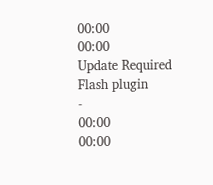00:00
00:00
Update Required Flash plugin
-
00:00
00:00